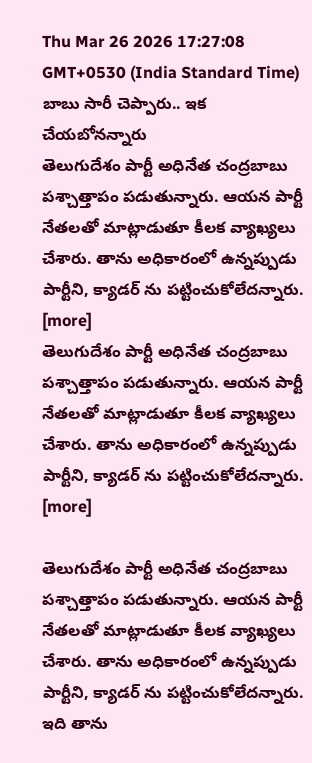Thu Mar 26 2026 17:27:08 GMT+0530 (India Standard Time)
బాబు సారీ చెప్పారు.. ఇక చేయబోనన్నారు
తెలుగుదేశం పార్టీ అధినేత చంద్రబాబు పశ్చాత్తాపం పడుతున్నారు. ఆయన పార్టీ నేతలతో మాట్లాడుతూ కీలక వ్యాఖ్యలు చేశారు. తాను అధికారంలో ఉన్నప్పుడు పార్టీని, క్యాడర్ ను పట్టించుకోలేదన్నారు. [more]
తెలుగుదేశం పార్టీ అధినేత చంద్రబాబు పశ్చాత్తాపం పడుతున్నారు. ఆయన పార్టీ నేతలతో మాట్లాడుతూ కీలక వ్యాఖ్యలు చేశారు. తాను అధికారంలో ఉన్నప్పుడు పార్టీని, క్యాడర్ ను పట్టించుకోలేదన్నారు. [more]

తెలుగుదేశం పార్టీ అధినేత చంద్రబాబు పశ్చాత్తాపం పడుతున్నారు. ఆయన పార్టీ నేతలతో మాట్లాడుతూ కీలక వ్యాఖ్యలు చేశారు. తాను అధికారంలో ఉన్నప్పుడు పార్టీని, క్యాడర్ ను పట్టించుకోలేదన్నారు. ఇది తాను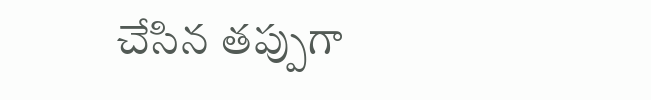చేసిన తప్పుగా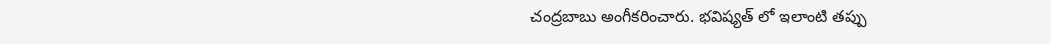చంద్రబాబు అంగీకరించారు. భవిష్యత్ లో ఇలాంటి తప్పు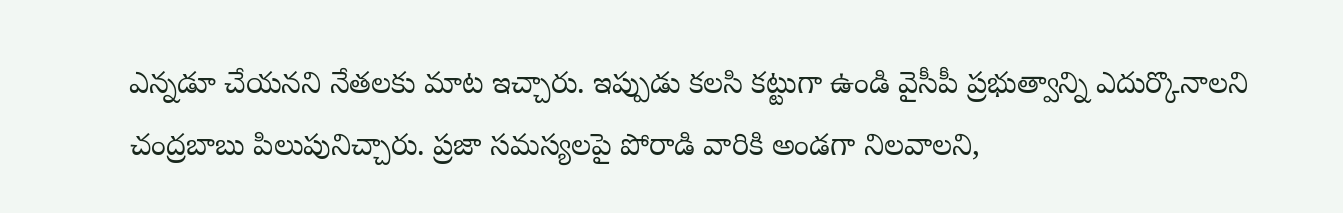ఎన్నడూ చేయనని నేతలకు మాట ఇచ్చారు. ఇప్పుడు కలసి కట్టుగా ఉండి వైసీపీ ప్రభుత్వాన్ని ఎదుర్కొనాలని చంద్రబాబు పిలుపునిచ్చారు. ప్రజా సమస్యలపై పోరాడి వారికి అండగా నిలవాలని,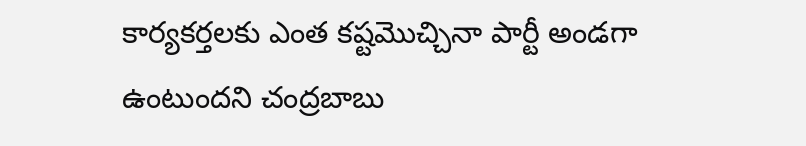కార్యకర్తలకు ఎంత కష్టమొచ్చినా పార్టీ అండగా ఉంటుందని చంద్రబాబు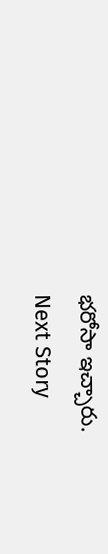భరోసా ఇచ్చారు.
Next Story